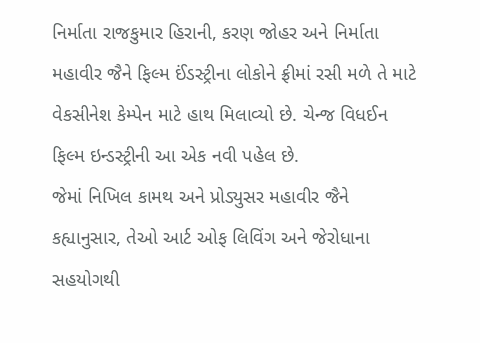નિર્માતા રાજકુમાર હિરાની, કરણ જોહર અને નિર્માતા મહાવીર જૈને ફિલ્મ ઈંડસ્ટ્રીના લોકોને ફ્રીમાં રસી મળે તે માટે વેકસીનેશ કેમ્પેન માટે હાથ મિલાવ્યો છે. ચેન્જ વિધઈન ફિલ્મ ઇન્ડસ્ટ્રીની આ એક નવી પહેલ છે.
જેમાં નિખિલ કામથ અને પ્રોડ્યુસર મહાવીર જૈને કહ્યાનુસાર, તેઓ આર્ટ ઓફ લિવિંગ અને જેરોધાના સહયોગથી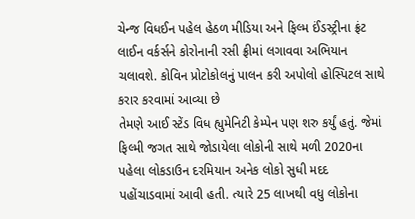ચેન્જ વિધઈન પહેલ હેઠળ મીડિયા અને ફિલ્મ ઈંડસ્ટ્રીના ફ્રંટ લાઈન વર્કર્સને કોરોનાની રસી ફ્રીમાં લગાવવા અભિયાન ચલાવશે. કોવિન પ્રોટોકોલનું પાલન કરી અપોલો હોસ્પિટલ સાથે કરાર કરવામાં આવ્યા છે
તેમણે આઈ સ્ટેંડ વિધ હ્યુમેનિટી કેમ્પેન પણ શરુ કર્યું હતું. જેમાં ફિલ્મી જગત સાથે જોડાયેલા લોકોની સાથે મળી 2020ના પહેલા લોકડાઉન દરમિયાન અનેક લોકો સુધી મદદ પહોંચાડવામાં આવી હતી. ત્યારે 25 લાખથી વધુ લોકોના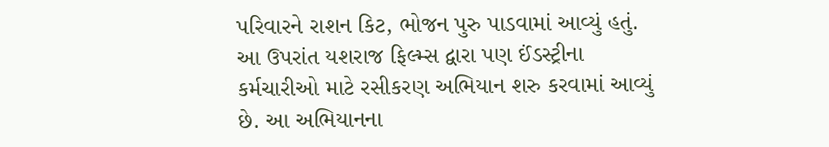પરિવારને રાશન કિટ, ભોજન પુરુ પાડવામાં આવ્યું હતું.
આ ઉપરાંત યશરાજ ફિલ્મ્સ દ્વારા પણ ઈંડસ્ટ્રીના કર્મચારીઓ માટે રસીકરણ અભિયાન શરુ કરવામાં આવ્યું છે. આ અભિયાનના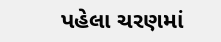પહેલા ચરણમાં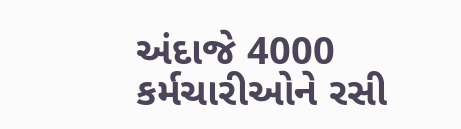અંદાજે 4000 કર્મચારીઓને રસી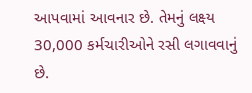આપવામાં આવનાર છે. તેમનું લક્ષ્ય 30,000 કર્મચારીઓને રસી લગાવવાનું છે.